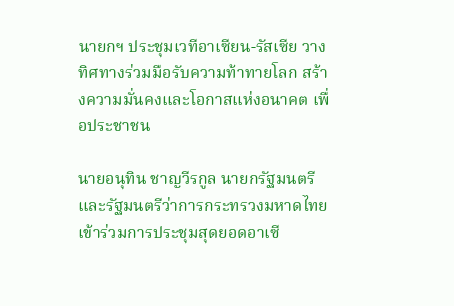นายกฯ ประชุมเวทีอาเซียน-รัสเซีย วางทิศทางร่วมมือรับความท้าทายโลก สร้างความมั่นคงและโอกาสแห่งอนาคต เพื่อประชาชน

นายอนุทิน ชาญวีรกูล นายกรัฐมนตรีและรัฐมนตรีว่าการกระทรวงมหาดไทย เข้าร่วมการประชุมสุดยอดอาเซี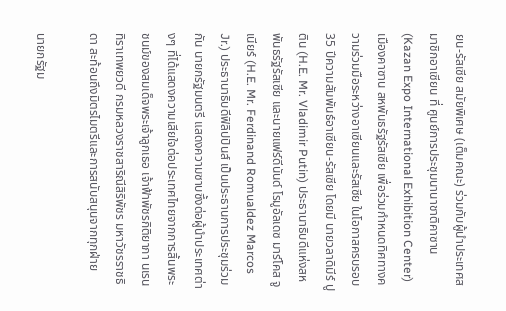ยน-รัสเซีย สมัยพิเศษ (เต็มคณะ) ร่วมกับผู้นำประเทศสมาชิกอาเซียน ที่ ศูนย์การประชุมนานาชาติคาซาน (Kazan Expo International Exhibition Center) เมืองคาซาน สหพันธรัฐรัสเซีย เพื่อร่วมกำหนดทิศทางความร่วมมือระหว่างอาเซียนและรัสเซีย ในโอกาสครบรอบ 35 ปีความสัมพันธ์อาเซียน-รัสเซีย โดยมี นายวลาดิมีร์ ปูติน (H.E. Mr. Vladimir Putin) ประธานาธิบดีแห่งสหพันธรัฐรัสเซีย และนายแฟร์ดีนันด์ โรมูอัลเดซ มาร์โคส จูเนียร์ (H.E. Mr. Ferdinand Romualdez Marcos Jr.) ประธานาธิบดีฟิลิปปินส์ เป็นประธานการประชุมร่วมกัน นายกรัฐมนตรี แสดงความซาบซึ้งต่อผู้นำประเทศต่างๆ ที่ได้แสดงความเสียใจต่อประเทศไทยจากการสิ้นพระชนม์ของสมเด็จพระเจ้าลูกเธอ เจ้าฟ้าพัชรกิติยาภา นเรนทิราเทพยวดี กรมหลวงราชสาริณีสิริพัชร มหาวัชรราชธิดา สะท้อนถึงมิตรไมตรีและการสนับสนุนจากทุกฝ่าย

นายกรัฐม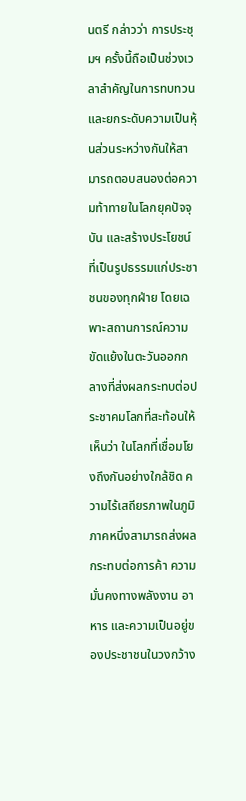นตรี กล่าวว่า การประชุมฯ ครั้งนี้ถือเป็นช่วงเวลาสำคัญในการทบทวนและยกระดับความเป็นหุ้นส่วนระหว่างกันให้สามารถตอบสนองต่อความท้าทายในโลกยุคปัจจุบัน และสร้างประโยชน์ที่เป็นรูปธรรมแก่ประชาชนของทุกฝ่าย โดยเฉพาะสถานการณ์ความขัดแย้งในตะวันออกกลางที่ส่งผลกระทบต่อประชาคมโลกที่สะท้อนให้เห็นว่า ในโลกที่เชื่อมโยงถึงกันอย่างใกล้ชิด ความไร้เสถียรภาพในภูมิภาคหนึ่งสามารถส่งผลกระทบต่อการค้า ความมั่นคงทางพลังงาน อาหาร และความเป็นอยู่ของประชาชนในวงกว้าง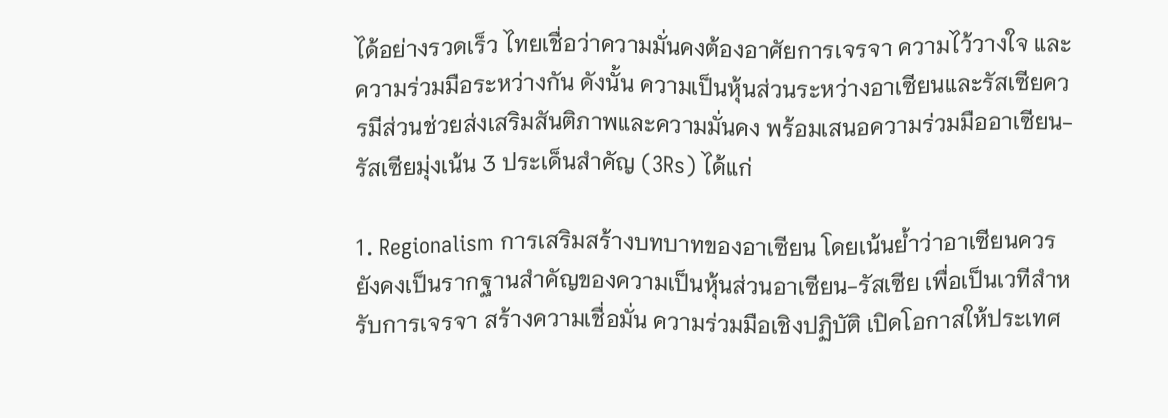ได้อย่างรวดเร็ว ไทยเชื่อว่าความมั่นคงต้องอาศัยการเจรจา ความไว้วางใจ และความร่วมมือระหว่างกัน ดังนั้น ความเป็นหุ้นส่วนระหว่างอาเซียนและรัสเซียควรมีส่วนช่วยส่งเสริมสันติภาพและความมั่นคง พร้อมเสนอความร่วมมืออาเซียน-รัสเซียมุ่งเน้น 3 ประเด็นสำคัญ (3Rs) ได้แก่

1. Regionalism การเสริมสร้างบทบาทของอาเซียน โดยเน้นย้ำว่าอาเซียนควรยังคงเป็นรากฐานสำคัญของความเป็นหุ้นส่วนอาเซียน-รัสเซีย เพื่อเป็นเวทีสำหรับการเจรจา สร้างความเชื่อมั่น ความร่วมมือเชิงปฏิบัติ เปิดโอกาสให้ประเทศ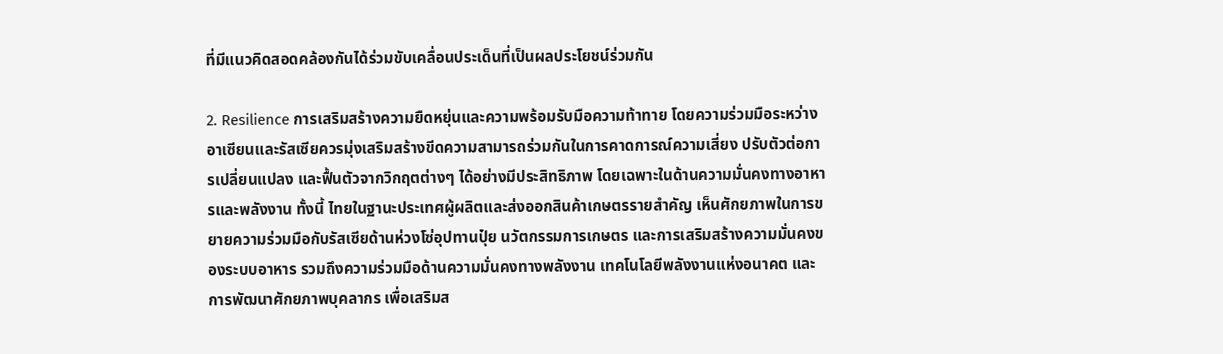ที่มีแนวคิดสอดคล้องกันได้ร่วมขับเคลื่อนประเด็นที่เป็นผลประโยชน์ร่วมกัน

2. Resilience การเสริมสร้างความยืดหยุ่นและความพร้อมรับมือความท้าทาย โดยความร่วมมือระหว่างอาเซียนและรัสเซียควรมุ่งเสริมสร้างขีดความสามารถร่วมกันในการคาดการณ์ความเสี่ยง ปรับตัวต่อการเปลี่ยนแปลง และฟื้นตัวจากวิกฤตต่างๆ ได้อย่างมีประสิทธิภาพ โดยเฉพาะในด้านความมั่นคงทางอาหารและพลังงาน ทั้งนี้ ไทยในฐานะประเทศผู้ผลิตและส่งออกสินค้าเกษตรรายสำคัญ เห็นศักยภาพในการขยายความร่วมมือกับรัสเซียด้านห่วงโซ่อุปทานปุ๋ย นวัตกรรมการเกษตร และการเสริมสร้างความมั่นคงของระบบอาหาร รวมถึงความร่วมมือด้านความมั่นคงทางพลังงาน เทคโนโลยีพลังงานแห่งอนาคต และการพัฒนาศักยภาพบุคลากร เพื่อเสริมส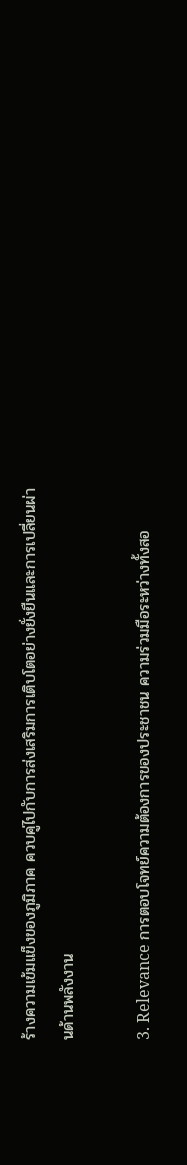ร้างความเข้มแข็งของภูมิภาค ควบคู่ไปกับการส่งเสริมการเติบโตอย่างยั่งยืนและการเปลี่ยนผ่านด้านพลังงาน

3. Relevance การตอบโจทย์ความต้องการของประชาชน ความร่วมมือระหว่างทั้งสอ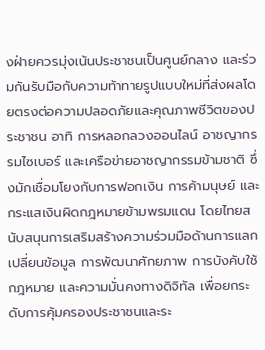งฝ่ายควรมุ่งเน้นประชาชนเป็นศูนย์กลาง และร่วมกันรับมือกับความท้าทายรูปแบบใหม่ที่ส่งผลโดยตรงต่อความปลอดภัยและคุณภาพชีวิตของประชาชน อาทิ การหลอกลวงออนไลน์ อาชญากรรมไซเบอร์ และเครือข่ายอาชญากรรมข้ามชาติ ซึ่งมักเชื่อมโยงกับการฟอกเงิน การค้ามนุษย์ และกระแสเงินผิดกฎหมายข้ามพรมแดน โดยไทยสนับสนุนการเสริมสร้างความร่วมมือด้านการแลกเปลี่ยนข้อมูล การพัฒนาศักยภาพ การบังคับใช้กฎหมาย และความมั่นคงทางดิจิทัล เพื่อยกระดับการคุ้มครองประชาชนและระ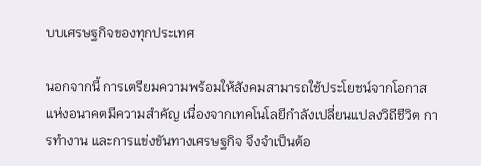บบเศรษฐกิจของทุกประเทศ

นอกจากนี้ การเตรียมความพร้อมให้สังคมสามารถใช้ประโยชน์จากโอกาสแห่งอนาคตมีความสำคัญ เนื่องจากเทคโนโลยีกำลังเปลี่ยนแปลงวิถีชีวิต การทำงาน และการแข่งขันทางเศรษฐกิจ จึงจำเป็นต้อ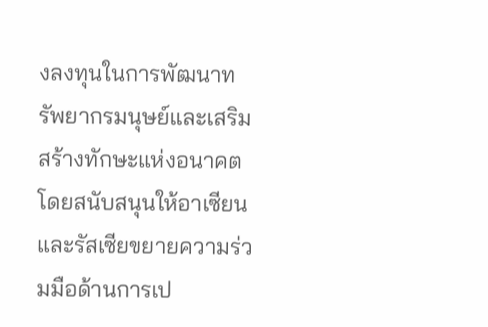งลงทุนในการพัฒนาทรัพยากรมนุษย์และเสริมสร้างทักษะแห่งอนาคต โดยสนับสนุนให้อาเซียนและรัสเซียขยายความร่วมมือด้านการเป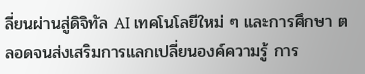ลี่ยนผ่านสู่ดิจิทัล AI เทคโนโลยีใหม่ ๆ และการศึกษา ตลอดจนส่งเสริมการแลกเปลี่ยนองค์ความรู้ การ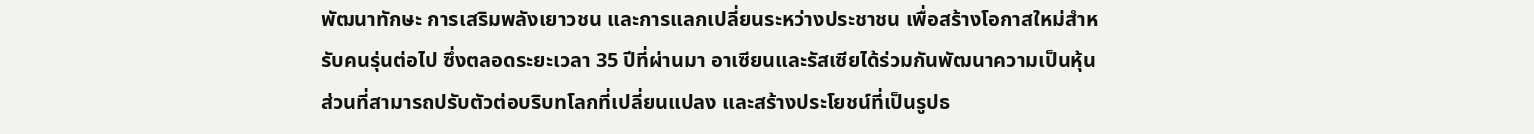พัฒนาทักษะ การเสริมพลังเยาวชน และการแลกเปลี่ยนระหว่างประชาชน เพื่อสร้างโอกาสใหม่สำหรับคนรุ่นต่อไป ซึ่งตลอดระยะเวลา 35 ปีที่ผ่านมา อาเซียนและรัสเซียได้ร่วมกันพัฒนาความเป็นหุ้นส่วนที่สามารถปรับตัวต่อบริบทโลกที่เปลี่ยนแปลง และสร้างประโยชน์ที่เป็นรูปธ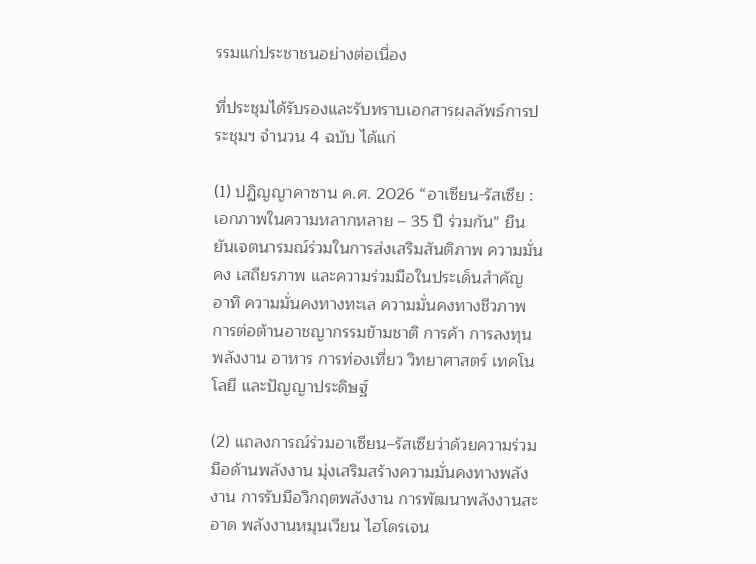รรมแก่ประชาชนอย่างต่อเนื่อง

ที่ประชุมได้รับรองและรับทราบเอกสารผลลัพธ์การประชุมฯ จำนวน 4 ฉบับ ได้แก่

(1) ปฏิญญาคาซาน ค.ศ. 2026 “อาเซียน-รัสเซีย : เอกภาพในความหลากหลาย – 35 ปี ร่วมกัน” ยืนยันเจตนารมณ์ร่วมในการส่งเสริมสันติภาพ ความมั่นคง เสถียรภาพ และความร่วมมือในประเด็นสำคัญ อาทิ ความมั่นคงทางทะเล ความมั่นคงทางชีวภาพ การต่อต้านอาชญากรรมข้ามชาติ การค้า การลงทุน พลังงาน อาหาร การท่องเที่ยว วิทยาศาสตร์ เทคโนโลยี และปัญญาประดิษฐ์

(2) แถลงการณ์ร่วมอาเซียน–รัสเซียว่าด้วยความร่วมมือด้านพลังงาน มุ่งเสริมสร้างความมั่นคงทางพลังงาน การรับมือวิกฤตพลังงาน การพัฒนาพลังงานสะอาด พลังงานหมุนเวียน ไฮโดรเจน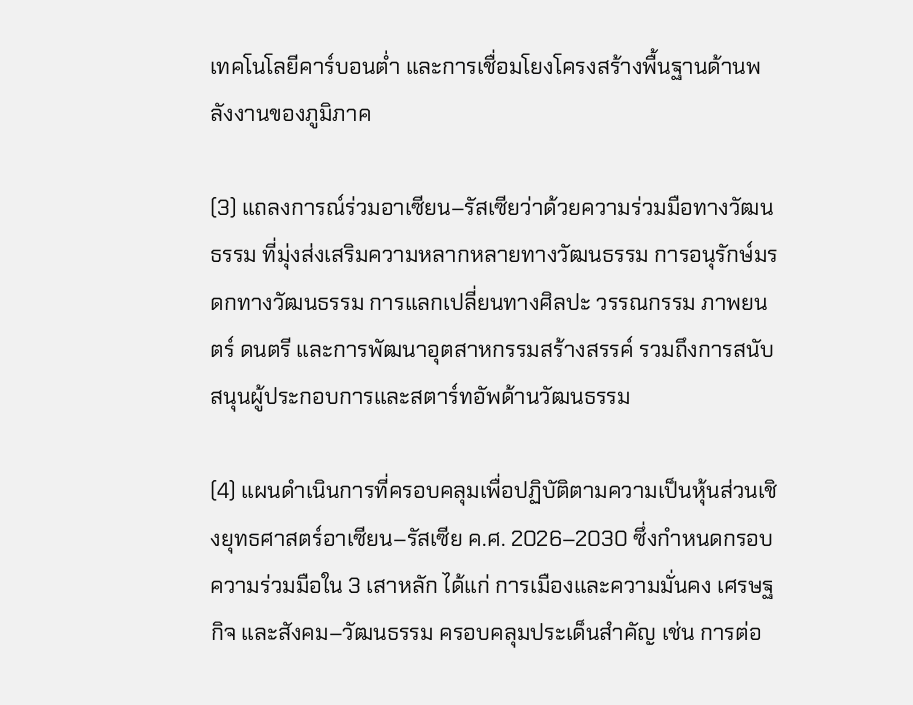เทคโนโลยีคาร์บอนต่ำ และการเชื่อมโยงโครงสร้างพื้นฐานด้านพลังงานของภูมิภาค

(3) แถลงการณ์ร่วมอาเซียน–รัสเซียว่าด้วยความร่วมมือทางวัฒนธรรม ที่มุ่งส่งเสริมความหลากหลายทางวัฒนธรรม การอนุรักษ์มรดกทางวัฒนธรรม การแลกเปลี่ยนทางศิลปะ วรรณกรรม ภาพยนตร์ ดนตรี และการพัฒนาอุตสาหกรรมสร้างสรรค์ รวมถึงการสนับสนุนผู้ประกอบการและสตาร์ทอัพด้านวัฒนธรรม

(4) แผนดำเนินการที่ครอบคลุมเพื่อปฏิบัติตามความเป็นหุ้นส่วนเชิงยุทธศาสตร์อาเซียน–รัสเซีย ค.ศ. 2026–2030 ซึ่งกำหนดกรอบความร่วมมือใน 3 เสาหลัก ได้แก่ การเมืองและความมั่นคง เศรษฐกิจ และสังคม–วัฒนธรรม ครอบคลุมประเด็นสำคัญ เช่น การต่อ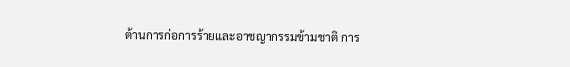ต้านการก่อการร้ายและอาชญากรรมข้ามชาติ การ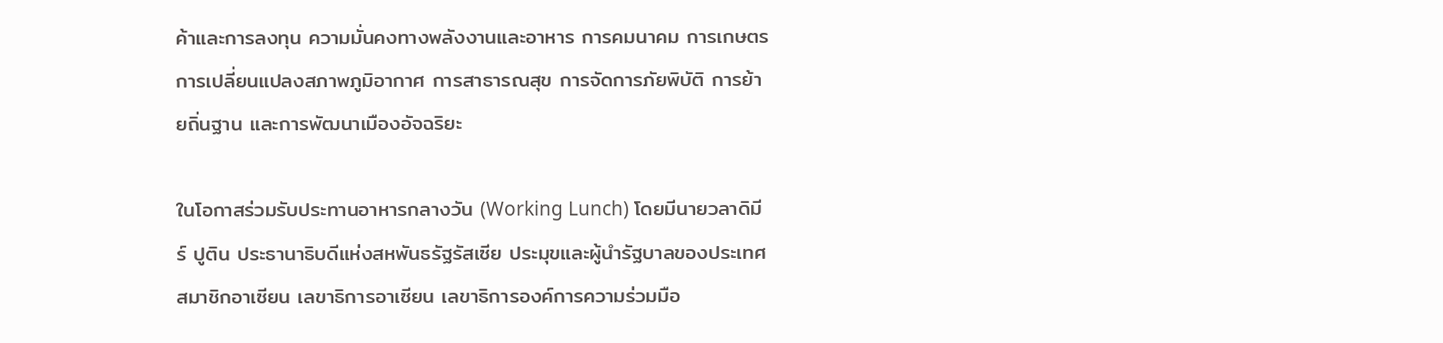ค้าและการลงทุน ความมั่นคงทางพลังงานและอาหาร การคมนาคม การเกษตร การเปลี่ยนแปลงสภาพภูมิอากาศ การสาธารณสุข การจัดการภัยพิบัติ การย้ายถิ่นฐาน และการพัฒนาเมืองอัจฉริยะ

ในโอกาสร่วมรับประทานอาหารกลางวัน (Working Lunch) โดยมีนายวลาดิมีร์ ปูติน ประธานาธิบดีแห่งสหพันธรัฐรัสเซีย ประมุขและผู้นำรัฐบาลของประเทศสมาชิกอาเซียน เลขาธิการอาเซียน เลขาธิการองค์การความร่วมมือ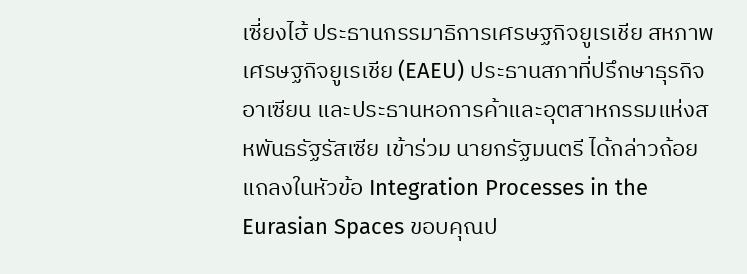เซี่ยงไฮ้ ประธานกรรมาธิการเศรษฐกิจยูเรเชีย สหภาพเศรษฐกิจยูเรเชีย (EAEU) ประธานสภาที่ปรึกษาธุรกิจอาเซียน และประธานหอการค้าและอุตสาหกรรมแห่งสหพันธรัฐรัสเซีย เข้าร่วม นายกรัฐมนตรี ได้กล่าวถ้อยแถลงในหัวข้อ Integration Processes in the Eurasian Spaces ขอบคุณป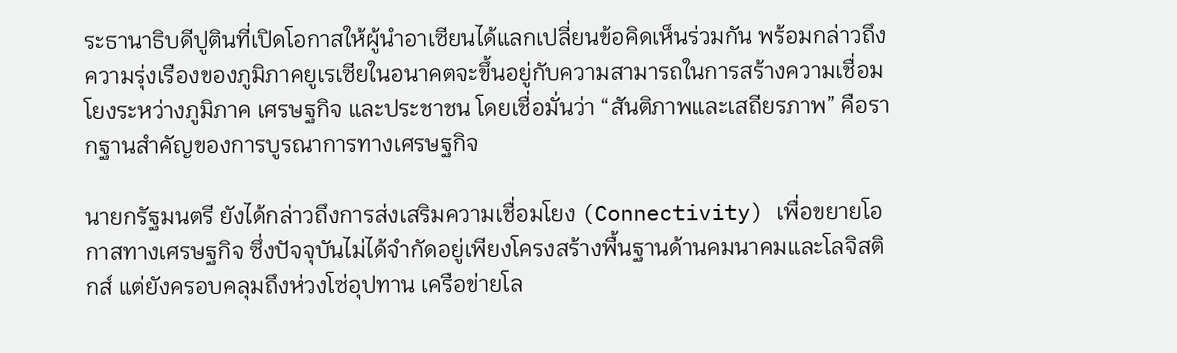ระธานาธิบดีปูตินที่เปิดโอกาสให้ผู้นำอาเซียนได้แลกเปลี่ยนข้อคิดเห็นร่วมกัน พร้อมกล่าวถึงความรุ่งเรืองของภูมิภาคยูเรเซียในอนาคตจะขึ้นอยู่กับความสามารถในการสร้างความเชื่อมโยงระหว่างภูมิภาค เศรษฐกิจ และประชาชน โดยเชื่อมั่นว่า “สันติภาพและเสถียรภาพ” คือรากฐานสำคัญของการบูรณาการทางเศรษฐกิจ

นายกรัฐมนตรี ยังได้กล่าวถึงการส่งเสริมความเชื่อมโยง (Connectivity) เพื่อขยายโอกาสทางเศรษฐกิจ ซึ่งปัจจุบันไม่ได้จำกัดอยู่เพียงโครงสร้างพื้นฐานด้านคมนาคมและโลจิสติกส์ แต่ยังครอบคลุมถึงห่วงโซ่อุปทาน เครือข่ายโล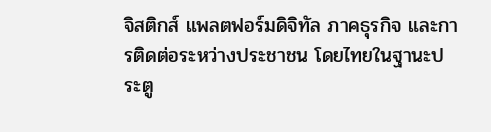จิสติกส์ แพลตฟอร์มดิจิทัล ภาคธุรกิจ และการติดต่อระหว่างประชาชน โดยไทยในฐานะประตู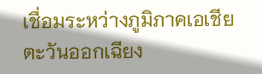เชื่อมระหว่างภูมิภาคเอเชียตะวันออกเฉียง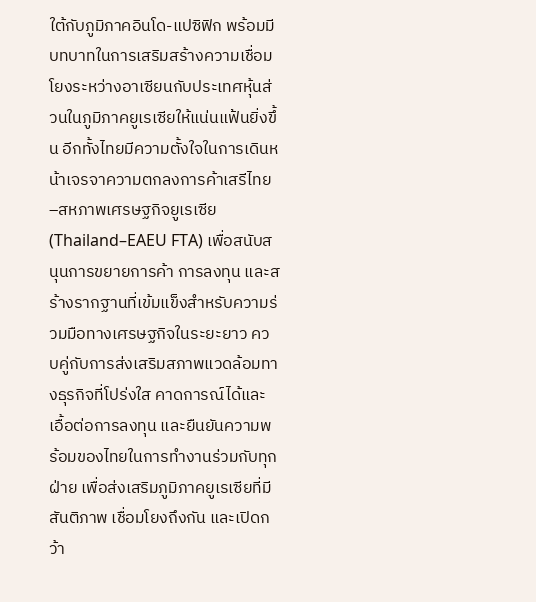ใต้กับภูมิภาคอินโด-แปซิฟิก พร้อมมีบทบาทในการเสริมสร้างความเชื่อมโยงระหว่างอาเซียนกับประเทศหุ้นส่วนในภูมิภาคยูเรเซียให้แน่นแฟ้นยิ่งขึ้น อีกทั้งไทยมีความตั้งใจในการเดินหน้าเจรจาความตกลงการค้าเสรีไทย–สหภาพเศรษฐกิจยูเรเซีย (Thailand–EAEU FTA) เพื่อสนับสนุนการขยายการค้า การลงทุน และสร้างรากฐานที่เข้มแข็งสำหรับความร่วมมือทางเศรษฐกิจในระยะยาว ควบคู่กับการส่งเสริมสภาพแวดล้อมทางธุรกิจที่โปร่งใส คาดการณ์ได้และเอื้อต่อการลงทุน และยืนยันความพร้อมของไทยในการทำงานร่วมกับทุกฝ่าย เพื่อส่งเสริมภูมิภาคยูเรเซียที่มีสันติภาพ เชื่อมโยงถึงกัน และเปิดกว้า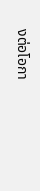งต่อโอกา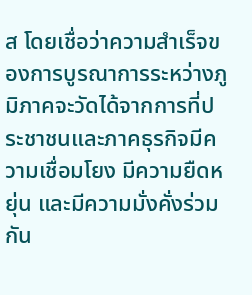ส โดยเชื่อว่าความสำเร็จของการบูรณาการระหว่างภูมิภาคจะวัดได้จากการที่ประชาชนและภาคธุรกิจมีความเชื่อมโยง มีความยืดหยุ่น และมีความมั่งคั่งร่วมกัน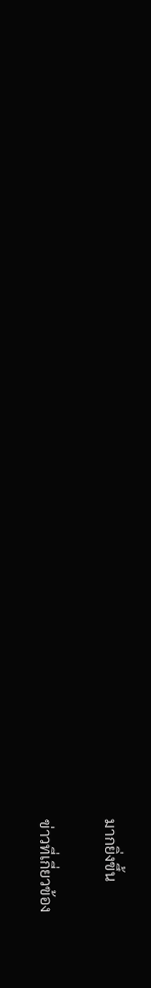มากยิ่งขึ้น

ข่าวที่เกี่ยวข้อง